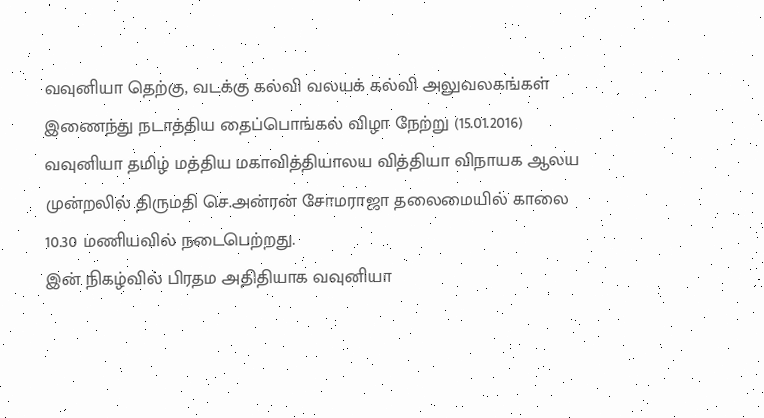வவுனியா தெற்கு, வடக்கு கல்வி வலயக் கல்வி அலுவலகங்கள் இணைந்து நடாத்திய தைப்பொங்கல் விழா நேற்று (15.01.2016) வவுனியா தமிழ் மத்திய மகாவித்தியாலய வித்தியா விநாயக ஆலய முன்றலில் திருமதி செ.அன்ரன் சோமராஜா தலைமையில் காலை 10.30 மணியவில் நடைபெற்றது.
இன் நிகழ்வில் பிரதம அதிதியாக வவுனியா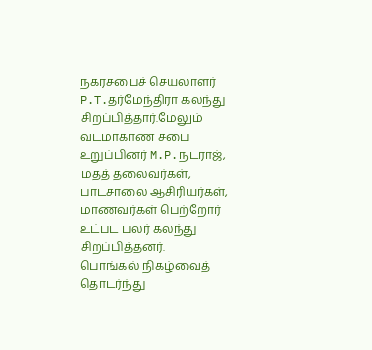நகரசபைச் செயலாளர் P.T.தர்மேந்திரா கலந்து சிறப்பித்தார்.மேலும் வடமாகாண சபை உறுப்பினர் M.P.நடராஜ், மதத் தலைவர்கள், பாடசாலை ஆசிரியர்கள், மாணவர்கள் பெற்றோர் உட்பட பலர் கலந்து சிறப்பித்தனர்.
பொங்கல் நிகழ்வைத் தொடர்ந்து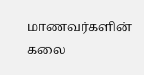மாணவர்களின் கலை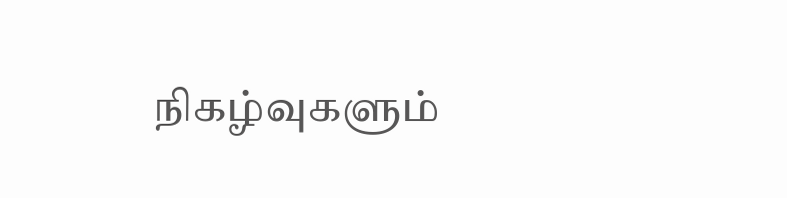நிகழ்வுகளும்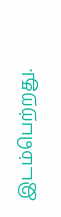இடம்பெற்றது.